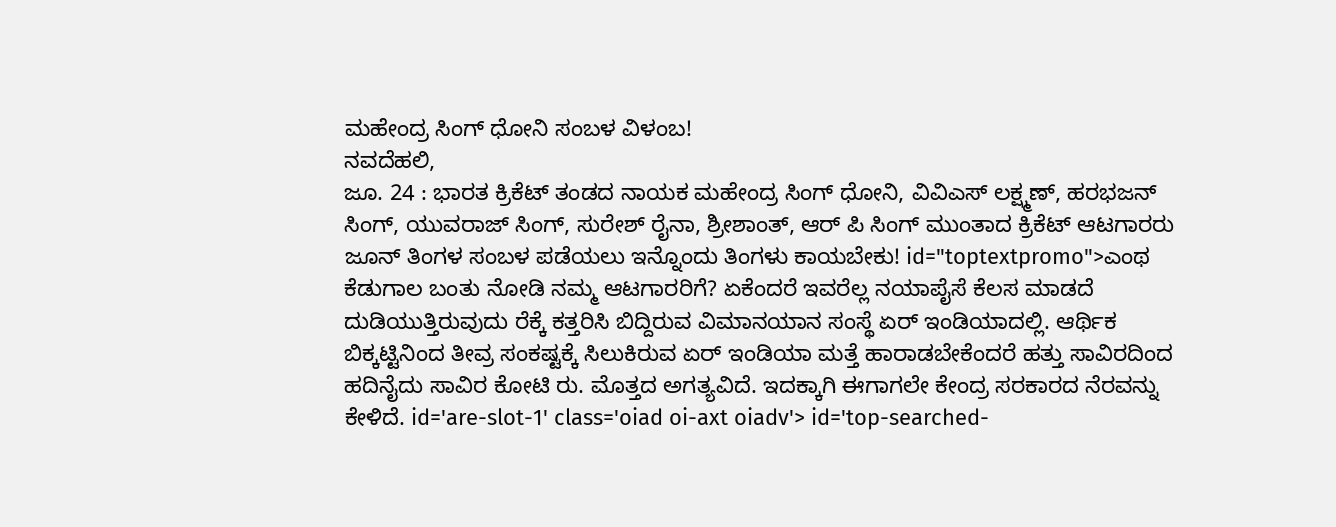ಮಹೇಂದ್ರ ಸಿಂಗ್ ಧೋನಿ ಸಂಬಳ ವಿಳಂಬ!
ನವದೆಹಲಿ,
ಜೂ. 24 : ಭಾರತ ಕ್ರಿಕೆಟ್ ತಂಡದ ನಾಯಕ ಮಹೇಂದ್ರ ಸಿಂಗ್ ಧೋನಿ, ವಿವಿಎಸ್ ಲಕ್ಷ್ಮಣ್, ಹರಭಜನ್ ಸಿಂಗ್, ಯುವರಾಜ್ ಸಿಂಗ್, ಸುರೇಶ್ ರೈನಾ, ಶ್ರೀಶಾಂತ್, ಆರ್ ಪಿ ಸಿಂಗ್ ಮುಂತಾದ ಕ್ರಿಕೆಟ್ ಆಟಗಾರರು ಜೂನ್ ತಿಂಗಳ ಸಂಬಳ ಪಡೆಯಲು ಇನ್ನೊಂದು ತಿಂಗಳು ಕಾಯಬೇಕು! id="toptextpromo">ಎಂಥ
ಕೆಡುಗಾಲ ಬಂತು ನೋಡಿ ನಮ್ಮ ಆಟಗಾರರಿಗೆ? ಏಕೆಂದರೆ ಇವರೆಲ್ಲ ನಯಾಪೈಸೆ ಕೆಲಸ ಮಾಡದೆ ದುಡಿಯುತ್ತಿರುವುದು ರೆಕ್ಕೆ ಕತ್ತರಿಸಿ ಬಿದ್ದಿರುವ ವಿಮಾನಯಾನ ಸಂಸ್ಥೆ ಏರ್ ಇಂಡಿಯಾದಲ್ಲಿ. ಆರ್ಥಿಕ ಬಿಕ್ಕಟ್ಟಿನಿಂದ ತೀವ್ರ ಸಂಕಷ್ಟಕ್ಕೆ ಸಿಲುಕಿರುವ ಏರ್ ಇಂಡಿಯಾ ಮತ್ತೆ ಹಾರಾಡಬೇಕೆಂದರೆ ಹತ್ತು ಸಾವಿರದಿಂದ ಹದಿನೈದು ಸಾವಿರ ಕೋಟಿ ರು. ಮೊತ್ತದ ಅಗತ್ಯವಿದೆ. ಇದಕ್ಕಾಗಿ ಈಗಾಗಲೇ ಕೇಂದ್ರ ಸರಕಾರದ ನೆರವನ್ನು ಕೇಳಿದೆ. id='are-slot-1' class='oiad oi-axt oiadv'> id='top-searched-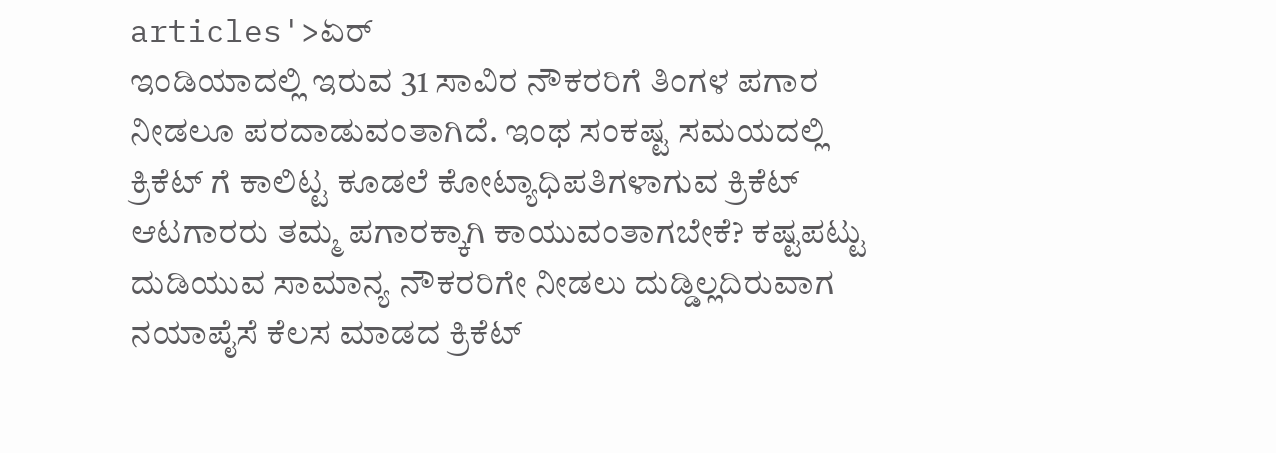articles'>ಏರ್
ಇಂಡಿಯಾದಲ್ಲಿ ಇರುವ 31 ಸಾವಿರ ನೌಕರರಿಗೆ ತಿಂಗಳ ಪಗಾರ ನೀಡಲೂ ಪರದಾಡುವಂತಾಗಿದೆ. ಇಂಥ ಸಂಕಷ್ಟ ಸಮಯದಲ್ಲಿ ಕ್ರಿಕೆಟ್ ಗೆ ಕಾಲಿಟ್ಟ ಕೂಡಲೆ ಕೋಟ್ಯಾಧಿಪತಿಗಳಾಗುವ ಕ್ರಿಕೆಟ್ ಆಟಗಾರರು ತಮ್ಮ ಪಗಾರಕ್ಕಾಗಿ ಕಾಯುವಂತಾಗಬೇಕೆ? ಕಷ್ಟಪಟ್ಟು ದುಡಿಯುವ ಸಾಮಾನ್ಯ ನೌಕರರಿಗೇ ನೀಡಲು ದುಡ್ಡಿಲ್ಲದಿರುವಾಗ ನಯಾಪೈಸೆ ಕೆಲಸ ಮಾಡದ ಕ್ರಿಕೆಟ್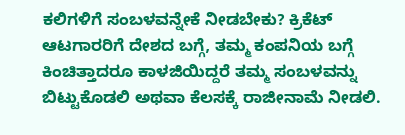ಕಲಿಗಳಿಗೆ ಸಂಬಳವನ್ನೇಕೆ ನೀಡಬೇಕು? ಕ್ರಿಕೆಟ್ ಆಟಗಾರರಿಗೆ ದೇಶದ ಬಗ್ಗೆ, ತಮ್ಮ ಕಂಪನಿಯ ಬಗ್ಗೆ ಕಿಂಚಿತ್ತಾದರೂ ಕಾಳಜಿಯಿದ್ದರೆ ತಮ್ಮ ಸಂಬಳವನ್ನು ಬಿಟ್ಟುಕೊಡಲಿ ಅಥವಾ ಕೆಲಸಕ್ಕೆ ರಾಜೀನಾಮೆ ನೀಡಲಿ.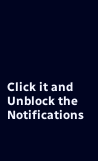Click it and Unblock the Notifications